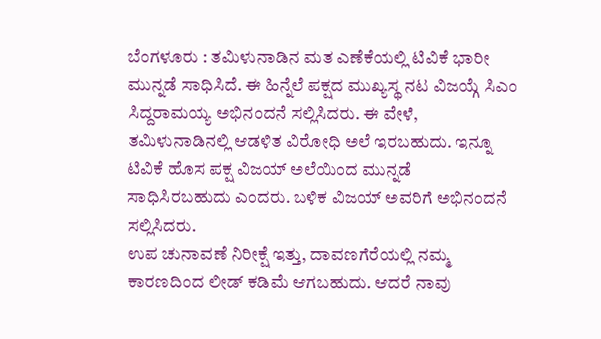ಬೆಂಗಳೂರು : ತಮಿಳುನಾಡಿನ ಮತ ಎಣೆಕೆಯಲ್ಲಿ ಟಿವಿಕೆ ಭಾರೀ ಮುನ್ನಡೆ ಸಾಧಿಸಿದೆ. ಈ ಹಿನ್ನೆಲೆ ಪಕ್ಷದ ಮುಖ್ಯಸ್ಥ ನಟ ವಿಜಯ್ಗೆ ಸಿಎಂ ಸಿದ್ದರಾಮಯ್ಯ ಅಭಿನಂದನೆ ಸಲ್ಲಿಸಿದರು. ಈ ವೇಳೆ, ತಮಿಳುನಾಡಿನಲ್ಲಿ ಆಡಳಿತ ವಿರೋಧಿ ಅಲೆ ಇರಬಹುದು. ಇನ್ನೂ ಟಿವಿಕೆ ಹೊಸ ಪಕ್ಷ ವಿಜಯ್ ಅಲೆಯಿಂದ ಮುನ್ನಡೆ ಸಾಧಿಸಿರಬಹುದು ಎಂದರು. ಬಳಿಕ ವಿಜಯ್ ಅವರಿಗೆ ಅಭಿನಂದನೆ ಸಲ್ಲಿಸಿದರು.
ಉಪ ಚುನಾವಣೆ ನಿರೀಕ್ಷೆ ಇತ್ತು, ದಾವಣಗೆರೆಯಲ್ಲಿ ನಮ್ಮ ಕಾರಣದಿಂದ ಲೀಡ್ ಕಡಿಮೆ ಆಗಬಹುದು. ಆದರೆ ನಾವು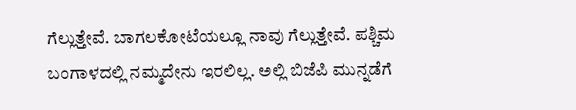ಗೆಲ್ಲುತ್ತೇವೆ. ಬಾಗಲಕೋಟೆಯಲ್ಲೂ ನಾವು ಗೆಲ್ಲುತ್ತೇವೆ. ಪಶ್ಚಿಮ ಬಂಗಾಳದಲ್ಲಿ ನಮ್ಮದೇನು ಇರಲಿಲ್ಲ. ಅಲ್ಲಿ ಬಿಜೆಪಿ ಮುನ್ನಡೆಗೆ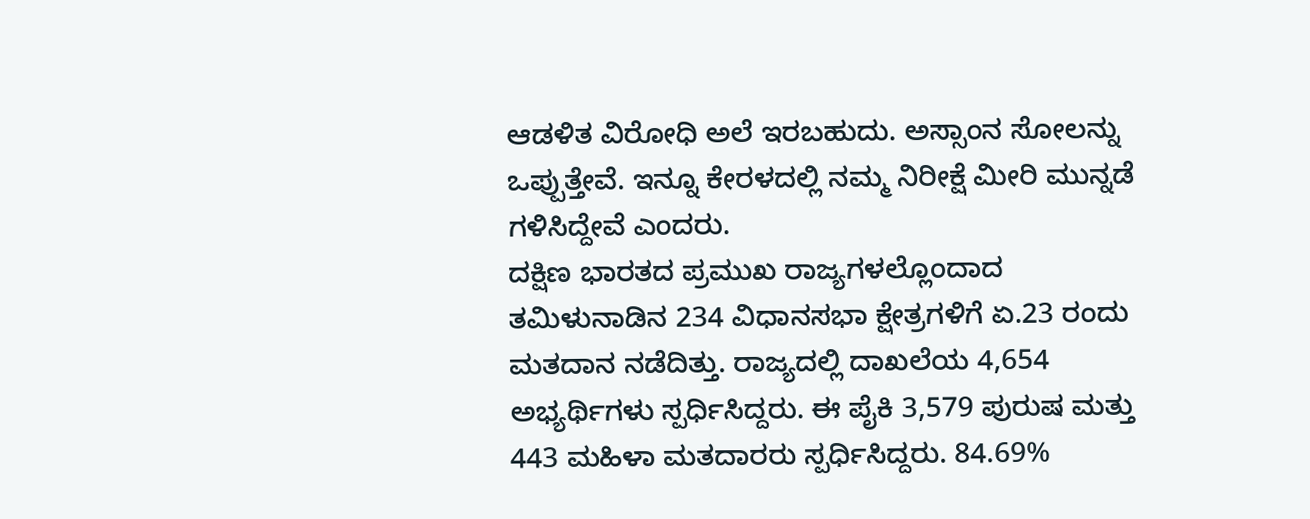ಆಡಳಿತ ವಿರೋಧಿ ಅಲೆ ಇರಬಹುದು. ಅಸ್ಸಾಂನ ಸೋಲನ್ನು ಒಪ್ಪುತ್ತೇವೆ. ಇನ್ನೂ ಕೇರಳದಲ್ಲಿ ನಮ್ಮ ನಿರೀಕ್ಷೆ ಮೀರಿ ಮುನ್ನಡೆ ಗಳಿಸಿದ್ದೇವೆ ಎಂದರು.
ದಕ್ಷಿಣ ಭಾರತದ ಪ್ರಮುಖ ರಾಜ್ಯಗಳಲ್ಲೊಂದಾದ ತಮಿಳುನಾಡಿನ 234 ವಿಧಾನಸಭಾ ಕ್ಷೇತ್ರಗಳಿಗೆ ಏ.23 ರಂದು ಮತದಾನ ನಡೆದಿತ್ತು. ರಾಜ್ಯದಲ್ಲಿ ದಾಖಲೆಯ 4,654 ಅಭ್ಯರ್ಥಿಗಳು ಸ್ಪರ್ಧಿಸಿದ್ದರು. ಈ ಪೈಕಿ 3,579 ಪುರುಷ ಮತ್ತು 443 ಮಹಿಳಾ ಮತದಾರರು ಸ್ಪರ್ಧಿಸಿದ್ದರು. 84.69%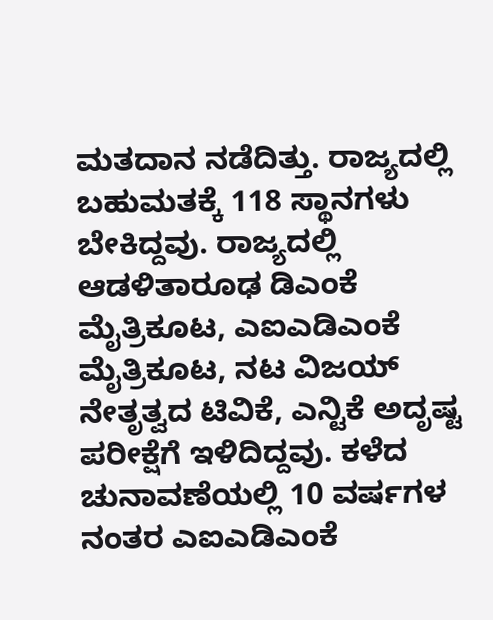ಮತದಾನ ನಡೆದಿತ್ತು. ರಾಜ್ಯದಲ್ಲಿ ಬಹುಮತಕ್ಕೆ 118 ಸ್ಥಾನಗಳು ಬೇಕಿದ್ದವು. ರಾಜ್ಯದಲ್ಲಿ ಆಡಳಿತಾರೂಢ ಡಿಎಂಕೆ ಮೈತ್ರಿಕೂಟ, ಎಐಎಡಿಎಂಕೆ ಮೈತ್ರಿಕೂಟ, ನಟ ವಿಜಯ್ ನೇತೃತ್ವದ ಟಿವಿಕೆ, ಎನ್ಟಿಕೆ ಅದೃಷ್ಟ ಪರೀಕ್ಷೆಗೆ ಇಳಿದಿದ್ದವು. ಕಳೆದ ಚುನಾವಣೆಯಲ್ಲಿ 10 ವರ್ಷಗಳ ನಂತರ ಎಐಎಡಿಎಂಕೆ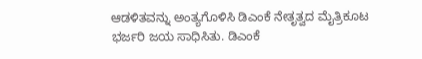ಆಡಳಿತವನ್ನು ಅಂತ್ಯಗೊಳಿಸಿ ಡಿಎಂಕೆ ನೇತೃತ್ವದ ಮೈತ್ರಿಕೂಟ ಭರ್ಜರಿ ಜಯ ಸಾಧಿಸಿತು. ಡಿಎಂಕೆ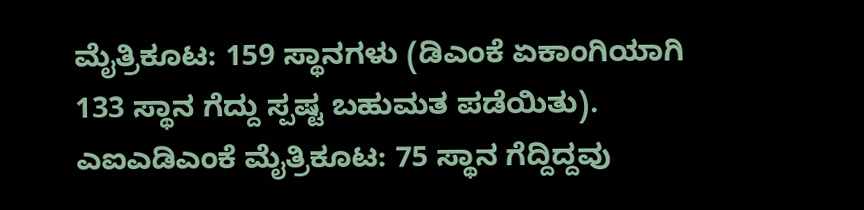ಮೈತ್ರಿಕೂಟ: 159 ಸ್ಥಾನಗಳು (ಡಿಎಂಕೆ ಏಕಾಂಗಿಯಾಗಿ 133 ಸ್ಥಾನ ಗೆದ್ದು ಸ್ಪಷ್ಟ ಬಹುಮತ ಪಡೆಯಿತು). ಎಐಎಡಿಎಂಕೆ ಮೈತ್ರಿಕೂಟ: 75 ಸ್ಥಾನ ಗೆದ್ದಿದ್ದವು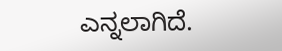ಎನ್ನಲಾಗಿದೆ.